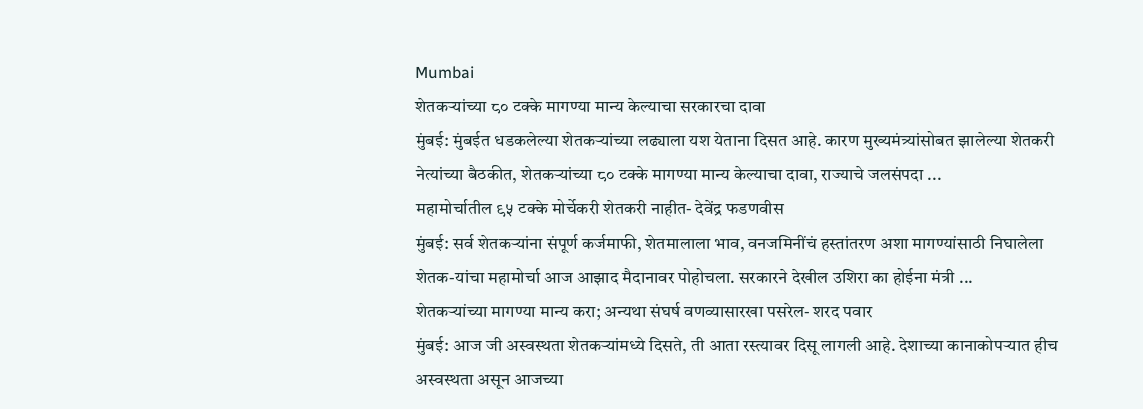Mumbai
शेतकऱ्यांच्या ८० टक्के मागण्या मान्य केल्याचा सरकारचा दावा
मुंबई: मुंबईत धडकलेल्या शेतकऱ्यांच्या लढ्याला यश येताना दिसत आहे. कारण मुख्यमंत्र्यांसोबत झालेल्या शेतकरी नेत्यांच्या बैठकीत, शेतकऱ्यांच्या ८० टक्के मागण्या मान्य केल्याचा दावा, राज्याचे जलसंपदा ...
महामोर्चातील ९५ टक्के मोर्चेकरी शेतकरी नाहीत- देवेंद्र फडणवीस
मुंबई: सर्व शेतकऱ्यांना संपूर्ण कर्जमाफी, शेतमालाला भाव, वनजमिनींचं हस्तांतरण अशा मागण्यांसाठी निघालेला शेतक-यांचा महामोर्चा आज आझाद मैदानावर पोहोचला. सरकारने देखील उशिरा का होईना मंत्री ...
शेतकऱ्यांच्या मागण्या मान्य करा; अन्यथा संघर्ष वणव्यासारखा पसरेल- शरद पवार
मुंबई: आज जी अस्वस्थता शेतकऱ्यांमध्ये दिसते, ती आता रस्त्यावर दिसू लागली आहे. देशाच्या कानाकोपऱ्यात हीच अस्वस्थता असून आजच्या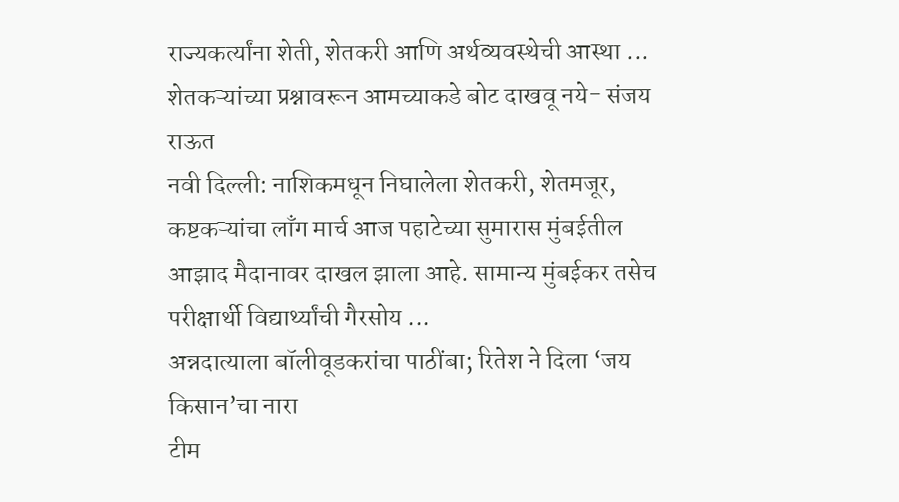राज्यकर्त्यांना शेती, शेतकरी आणि अर्थव्यवस्थेची आस्था ...
शेतकऱ्यांच्या प्रश्नावरून आमच्याकडे बोट दाखवू नये- संजय राऊत
नवी दिल्ली: नाशिकमधून निघालेला शेतकरी, शेतमजूर, कष्टकऱ्यांचा लाँग मार्च आज पहाटेच्या सुमारास मुंबईतील आझाद मैदानावर दाखल झाला आहे. सामान्य मुंबईकर तसेच परीक्षार्थी विद्यार्थ्यांची गैरसोय ...
अन्नदात्याला बॉलीवूडकरांचा पाठींबा; रितेश ने दिला ‘जय किसान’चा नारा
टीम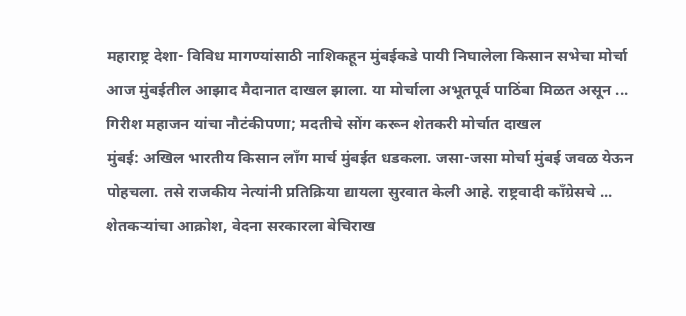महाराष्ट्र देशा- विविध मागण्यांसाठी नाशिकहून मुंबईकडे पायी निघालेला किसान सभेचा मोर्चा आज मुंबईतील आझाद मैदानात दाखल झाला. या मोर्चाला अभूतपूर्व पाठिंबा मिळत असून ...
गिरीश महाजन यांचा नौटंकीपणा; मदतीचे सोंग करून शेतकरी मोर्चात दाखल
मुंबई: अखिल भारतीय किसान लाँग मार्च मुंबईत धडकला. जसा-जसा मोर्चा मुंबई जवळ येऊन पोहचला. तसे राजकीय नेत्यांनी प्रतिक्रिया द्यायला सुरवात केली आहे. राष्ट्रवादी कॉंग्रेसचे ...
शेतकऱ्यांचा आक्रोश, वेदना सरकारला बेचिराख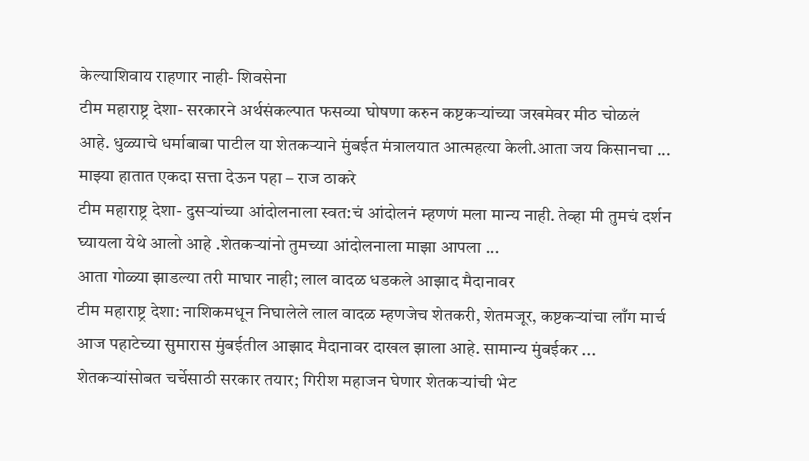केल्याशिवाय राहणार नाही- शिवसेना
टीम महाराष्ट्र देशा- सरकारने अर्थसंकल्पात फसव्या घोषणा करुन कष्टकऱ्यांच्या जखमेवर मीठ चोळलं आहे. धुळ्याचे धर्माबाबा पाटील या शेतकऱ्याने मुंबईत मंत्रालयात आत्महत्या केली.आता जय किसानचा ...
माझ्या हातात एकदा सत्ता देऊन पहा – राज ठाकरे
टीम महाराष्ट्र देशा- दुसऱ्यांच्या आंदोलनाला स्वत:चं आंदोलनं म्हणणं मला मान्य नाही. तेव्हा मी तुमचं दर्शन घ्यायला येथे आलो आहे .शेतकऱ्यांनो तुमच्या आंदोलनाला माझा आपला ...
आता गोळ्या झाडल्या तरी माघार नाही; लाल वादळ धडकले आझाद मैदानावर
टीम महाराष्ट्र देशा: नाशिकमधून निघालेले लाल वादळ म्हणजेच शेतकरी, शेतमजूर, कष्टकऱ्यांचा लाँग मार्च आज पहाटेच्या सुमारास मुंबईतील आझाद मैदानावर दाखल झाला आहे. सामान्य मुंबईकर ...
शेतकऱ्यांसोबत चर्चेसाठी सरकार तयार; गिरीश महाजन घेणार शेतकऱ्यांची भेट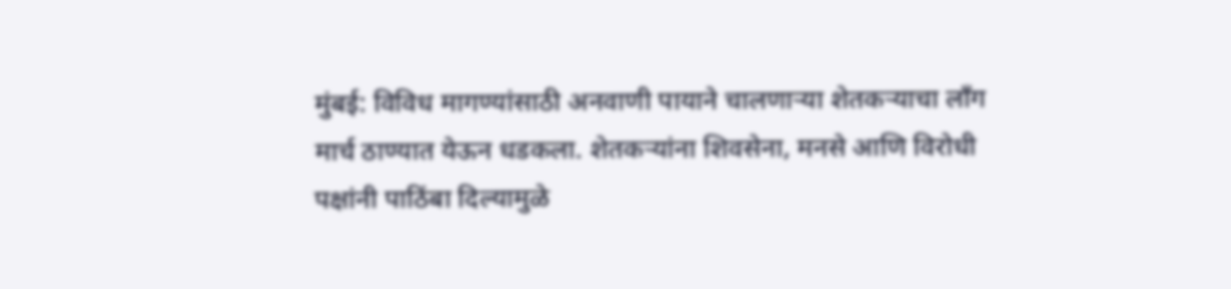मुंबई: विविध मागण्यांसाठी अनवाणी पायाने चालणाऱ्या शेतकऱ्याचा लॉंग मार्च ठाण्यात येऊन धडकला. शेतकऱ्यांना शिवसेना, मनसे आणि विरोधी पक्षांनी पाठिंबा दिल्यामुळे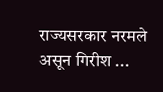राज्यसरकार नरमले असून गिरीश ...